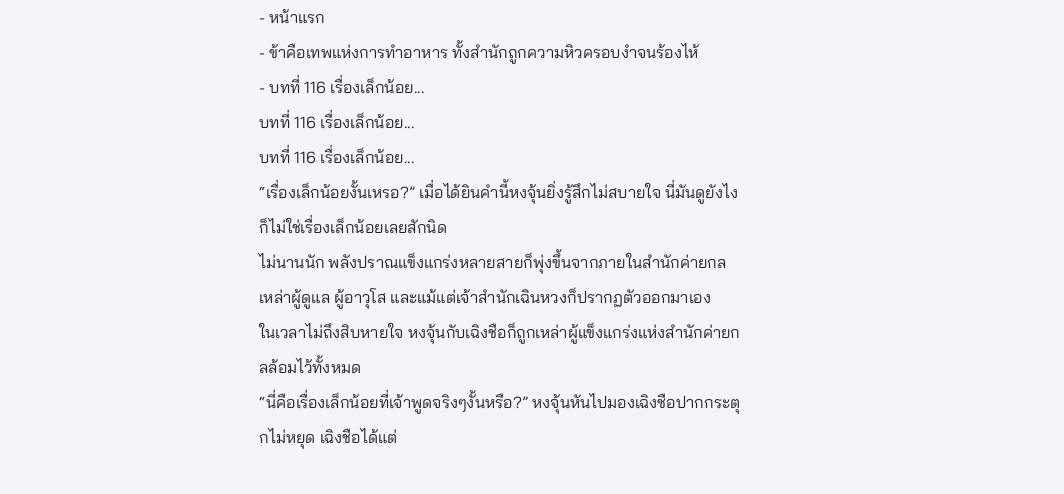- หน้าแรก
- ข้าคือเทพแห่งการทำอาหาร ทั้งสำนักถูกความหิวครอบงำจนร้องไห้
- บทที่ 116 เรื่องเล็กน้อย...
บทที่ 116 เรื่องเล็กน้อย...
บทที่ 116 เรื่องเล็กน้อย...
“เรื่องเล็กน้อยงั้นเหรอ?” เมื่อได้ยินคำนี้หงจุ้นยิ่งรู้สึกไม่สบายใจ นี่มันดูยังไงก็ไม่ใช่เรื่องเล็กน้อยเลยสักนิด
ไม่นานนัก พลังปราณแข็งแกร่งหลายสายก็พุ่งขึ้นจากภายในสำนักค่ายกล
เหล่าผู้ดูแล ผู้อาวุโส และแม้แต่เจ้าสำนักเฉินหวงก็ปรากฏตัวออกมาเอง
ในเวลาไม่ถึงสิบหายใจ หงจุ้นกับเฉิงชือก็ถูกเหล่าผู้แข็งแกร่งแห่งสำนักค่ายกลล้อมไว้ทั้งหมด
“นี่คือเรื่องเล็กน้อยที่เจ้าพูดจริงๆงั้นหรือ?” หงจุ้นหันไปมองเฉิงชือปากกระตุกไม่หยุด เฉิงชือได้แต่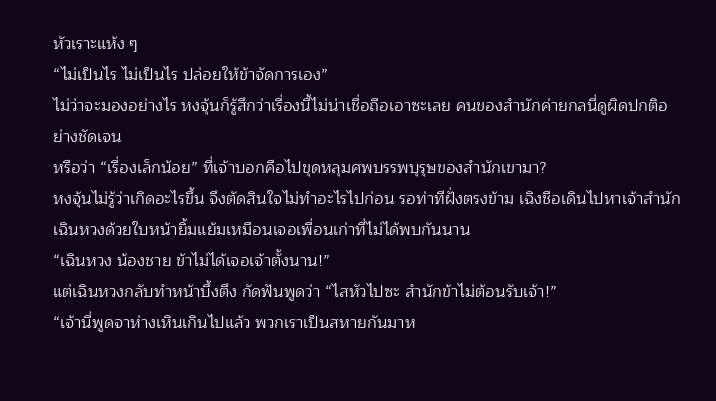หัวเราะแห้ง ๆ
“ไม่เป็นไร ไม่เป็นไร ปล่อยให้ข้าจัดการเอง”
ไม่ว่าจะมองอย่างไร หงจุ้นก็รู้สึกว่าเรื่องนี้ไม่น่าเชื่อถือเอาซะเลย คนของสำนักค่ายกลนี่ดูผิดปกติอย่างชัดเจน
หรือว่า “เรื่องเล็กน้อย” ที่เจ้าบอกคือไปขุดหลุมศพบรรพบุรุษของสำนักเขามา?
หงจุ้นไม่รู้ว่าเกิดอะไรขึ้น จึงตัดสินใจไม่ทำอะไรไปก่อน รอท่าทีฝั่งตรงข้าม เฉิงชือเดินไปหาเจ้าสำนักเฉินหวงด้วยใบหน้ายิ้มแย้มเหมือนเจอเพื่อนเก่าที่ไม่ได้พบกันนาน
“เฉินหวง น้องชาย ข้าไม่ได้เจอเจ้าตั้งนาน!”
แต่เฉินหวงกลับทำหน้าบึ้งตึง กัดฟันพูดว่า “ไสหัวไปซะ สำนักข้าไม่ต้อนรับเจ้า!”
“เจ้านี่พูดจาห่างเหินเกินไปแล้ว พวกเราเป็นสหายกันมาห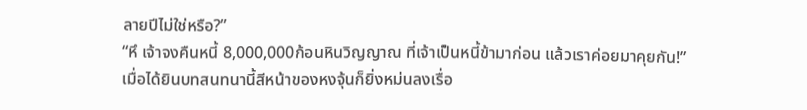ลายปีไม่ใช่หรือ?”
“หึ เจ้าจงคืนหนี้ 8,000,000ก้อนหินวิญญาณ ที่เจ้าเป็นหนี้ข้ามาก่อน แล้วเราค่อยมาคุยกัน!”
เมื่อได้ยินบทสนทนานี้สีหน้าของหงจุ้นก็ยิ่งหม่นลงเรื่อ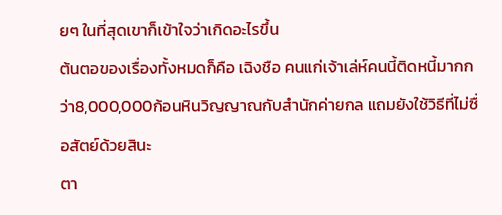ยๆ ในที่สุดเขาก็เข้าใจว่าเกิดอะไรขึ้น
ต้นตอของเรื่องทั้งหมดก็คือ เฉิงชือ คนแก่เจ้าเล่ห์คนนี้ติดหนี้มากกว่า8,000,000ก้อนหินวิญญาณกับสำนักค่ายกล แถมยังใช้วิธีที่ไม่ซื่อสัตย์ด้วยสินะ
ตา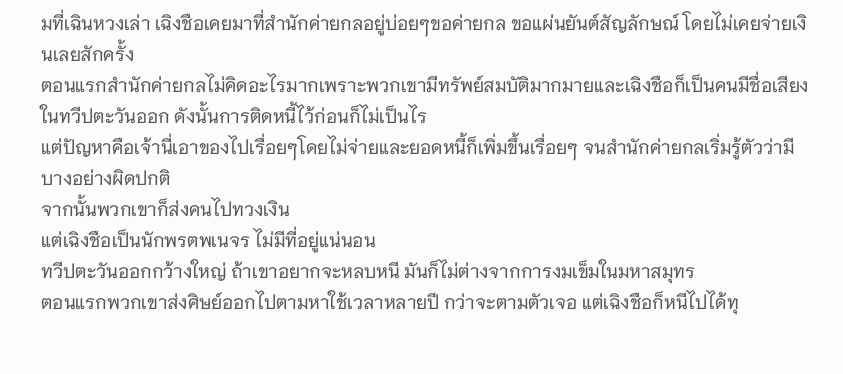มที่เฉินหวงเล่า เฉิงชือเคยมาที่สำนักค่ายกลอยู่บ่อยๆขอค่ายกล ขอแผ่นยันต์สัญลักษณ์ โดยไม่เคยจ่ายเงินเลยสักครั้ง
ตอนแรกสำนักค่ายกลไม่คิดอะไรมากเพราะพวกเขามีทรัพย์สมบัติมากมายและเฉิงชือก็เป็นคนมีชื่อเสียงในทวีปตะวันออก ดังนั้นการติดหนี้ไว้ก่อนก็ไม่เป็นไร
แต่ปัญหาคือเจ้านี่เอาของไปเรื่อยๆโดยไม่จ่ายและยอดหนี้ก็เพิ่มขึ้นเรื่อยๆ จนสำนักค่ายกลเริ่มรู้ตัวว่ามีบางอย่างผิดปกติ
จากนั้นพวกเขาก็ส่งคนไปทวงเงิน
แต่เฉิงชือเป็นนักพรตพเนจร ไม่มีที่อยู่แน่นอน
ทวีปตะวันออกกว้างใหญ่ ถ้าเขาอยากจะหลบหนี มันก็ไม่ต่างจากการงมเข็มในมหาสมุทร
ตอนแรกพวกเขาส่งศิษย์ออกไปตามหาใช้เวลาหลายปี กว่าจะตามตัวเจอ แต่เฉิงชือก็หนีไปได้ทุ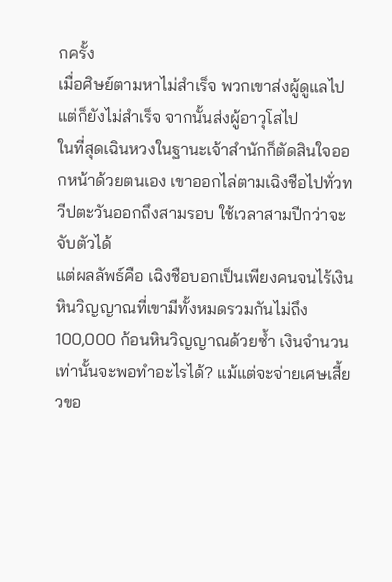กครั้ง
เมื่อศิษย์ตามหาไม่สำเร็จ พวกเขาส่งผู้ดูแลไปแต่ก็ยังไม่สำเร็จ จากนั้นส่งผู้อาวุโสไป
ในที่สุดเฉินหวงในฐานะเจ้าสำนักก็ตัดสินใจออกหน้าด้วยตนเอง เขาออกไล่ตามเฉิงชือไปทั่วทวีปตะวันออกถึงสามรอบ ใช้เวลาสามปีกว่าจะจับตัวได้
แต่ผลลัพธ์คือ เฉิงชือบอกเป็นเพียงคนจนไร้เงิน
หินวิญญาณที่เขามีทั้งหมดรวมกันไม่ถึง100,000 ก้อนหินวิญญาณด้วยซ้ำ เงินจำนวนเท่านั้นจะพอทำอะไรได้? แม้แต่จะจ่ายเศษเสี้ยวขอ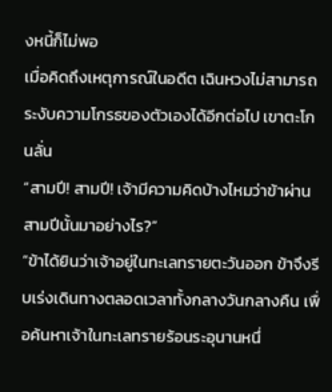งหนี้ก็ไม่พอ
เมื่อคิดถึงเหตุการณ์ในอดีต เฉินหวงไม่สามารถระงับความโกรธของตัวเองได้อีกต่อไป เขาตะโกนลั่น
“สามปี! สามปี! เจ้ามีความคิดบ้างไหมว่าข้าผ่านสามปีนั้นมาอย่างไร?”
“ข้าได้ยินว่าเจ้าอยู่ในทะเลทรายตะวันออก ข้าจึงรีบเร่งเดินทางตลอดเวลาทั้งกลางวันกลางคืน เพื่อค้นหาเจ้าในทะเลทรายร้อนระอุนานหนึ่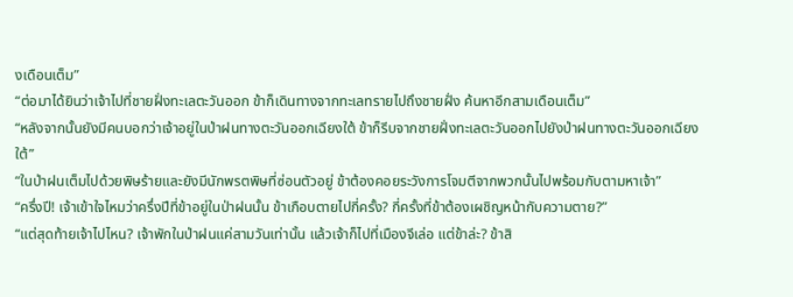งเดือนเต็ม”
“ต่อมาได้ยินว่าเจ้าไปที่ชายฝั่งทะเลตะวันออก ข้าก็เดินทางจากทะเลทรายไปถึงชายฝั่ง ค้นหาอีกสามเดือนเต็ม”
“หลังจากนั้นยังมีคนบอกว่าเจ้าอยู่ในป่าฝนทางตะวันออกเฉียงใต้ ข้าก็รีบจากชายฝั่งทะเลตะวันออกไปยังป่าฝนทางตะวันออกเฉียงใต้”
“ในป่าฝนเต็มไปด้วยพิษร้ายและยังมีนักพรตพิษที่ซ่อนตัวอยู่ ข้าต้องคอยระวังการโจมตีจากพวกนั้นไปพร้อมกับตามหาเจ้า”
“ครึ่งปี! เจ้าเข้าใจไหมว่าครึ่งปีที่ข้าอยู่ในป่าฝนนั้น ข้าเกือบตายไปกี่ครั้ง? กี่ครั้งที่ข้าต้องเผชิญหน้ากับความตาย?”
“แต่สุดท้ายเจ้าไปไหน? เจ้าพักในป่าฝนแค่สามวันเท่านั้น แล้วเจ้าก็ไปที่เมืองจีเล่อ แต่ข้าล่ะ? ข้าสิ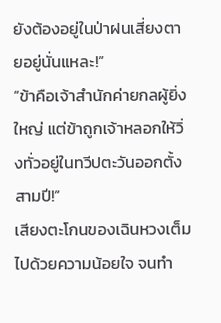ยังต้องอยู่ในป่าฝนเสี่ยงตายอยู่นั่นแหละ!”
“ข้าคือเจ้าสำนักค่ายกลผู้ยิ่งใหญ่ แต่ข้าถูกเจ้าหลอกให้วิ่งทั่วอยู่ในทวีปตะวันออกตั้งสามปี!”
เสียงตะโกนของเฉินหวงเต็มไปด้วยความน้อยใจ จนทำ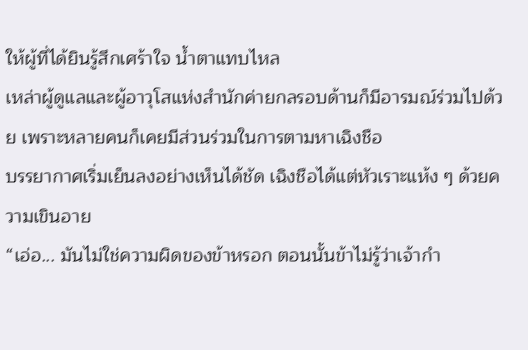ให้ผู้ที่ได้ยินรู้สึกเศร้าใจ น้ำตาแทบไหล
เหล่าผู้ดูแลและผู้อาวุโสแห่งสำนักค่ายกลรอบด้านก็มีอารมณ์ร่วมไปด้วย เพราะหลายคนก็เคยมีส่วนร่วมในการตามหาเฉิงชือ
บรรยากาศเริ่มเย็นลงอย่างเห็นได้ชัด เฉิงชือได้แต่หัวเราะแห้ง ๆ ด้วยความเขินอาย
“เอ่อ... มันไม่ใช่ความผิดของข้าหรอก ตอนนั้นข้าไม่รู้ว่าเจ้ากำ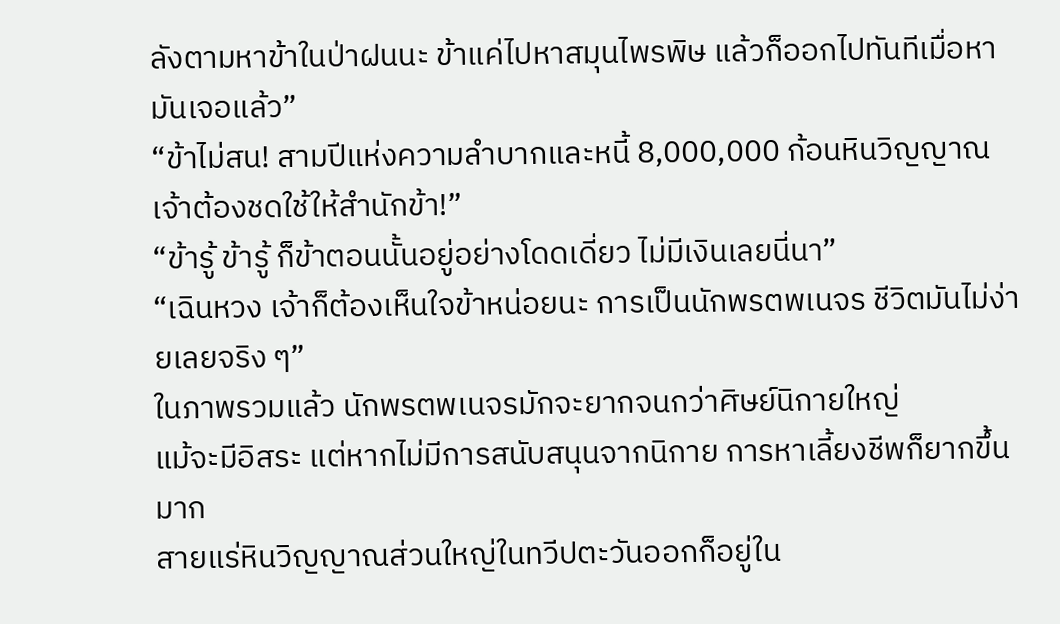ลังตามหาข้าในป่าฝนนะ ข้าแค่ไปหาสมุนไพรพิษ แล้วก็ออกไปทันทีเมื่อหามันเจอแล้ว”
“ข้าไม่สน! สามปีแห่งความลำบากและหนี้ 8,000,000 ก้อนหินวิญญาณ เจ้าต้องชดใช้ให้สำนักข้า!”
“ข้ารู้ ข้ารู้ ก็ข้าตอนนั้นอยู่อย่างโดดเดี่ยว ไม่มีเงินเลยนี่นา”
“เฉินหวง เจ้าก็ต้องเห็นใจข้าหน่อยนะ การเป็นนักพรตพเนจร ชีวิตมันไม่ง่ายเลยจริง ๆ”
ในภาพรวมแล้ว นักพรตพเนจรมักจะยากจนกว่าศิษย์นิกายใหญ่
แม้จะมีอิสระ แต่หากไม่มีการสนับสนุนจากนิกาย การหาเลี้ยงชีพก็ยากขึ้นมาก
สายแร่หินวิญญาณส่วนใหญ่ในทวีปตะวันออกก็อยู่ใน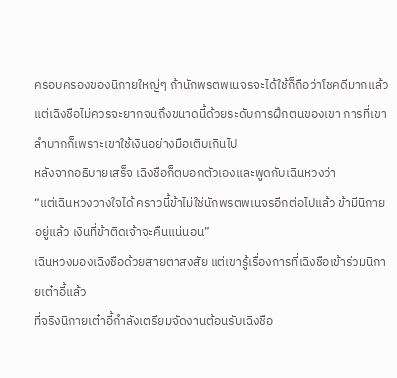ครอบครองของนิกายใหญ่ๆ ถ้านักพรตพเนจรจะได้ใช้ก็ถือว่าโชคดีมากแล้ว
แต่เฉิงชือไม่ควรจะยากจนถึงขนาดนี้ด้วยระดับการฝึกตนของเขา การที่เขาลำบากก็เพราะเขาใช้เงินอย่างมือเติบเกินไป
หลังจากอธิบายเสร็จ เฉิงชือก็ตบอกตัวเองและพูดกับเฉินหวงว่า
“แต่เฉินหวงวางใจได้ คราวนี้ข้าไม่ใช่นักพรตพเนจรอีกต่อไปแล้ว ข้ามีนิกายอยู่แล้ว เงินที่ข้าติดเจ้าจะคืนแน่นอน”
เฉินหวงมองเฉิงชือด้วยสายตาสงสัย แต่เขารู้เรื่องการที่เฉิงชือเข้าร่วมนิกายเต๋าอี้แล้ว
ที่จริงนิกายเต๋าอี้กำลังเตรียมจัดงานต้อนรับเฉิงชือ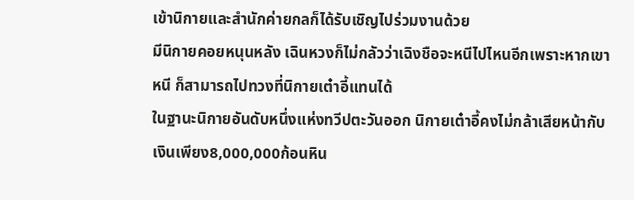เข้านิกายและสำนักค่ายกลก็ได้รับเชิญไปร่วมงานด้วย
มีนิกายคอยหนุนหลัง เฉินหวงก็ไม่กลัวว่าเฉิงชือจะหนีไปไหนอีกเพราะหากเขาหนี ก็สามารถไปทวงที่นิกายเต๋าอี้แทนได้
ในฐานะนิกายอันดับหนึ่งแห่งทวีปตะวันออก นิกายเต๋าอี้คงไม่กล้าเสียหน้ากับเงินเพียง8,000,000ก้อนหิน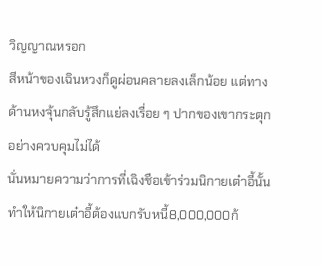วิญญาณหรอก
สีหน้าของเฉินหวงก็ดูผ่อนคลายลงเล็กน้อย แต่ทางด้านหงจุ้นกลับรู้สึกแย่ลงเรื่อย ๆ ปากของเขากระตุกอย่างควบคุมไม่ได้
นั่นหมายความว่าการที่เฉิงชือเข้าร่วมนิกายเต๋าอี้นั้น ทำให้นิกายเต๋าอี้ต้องแบกรับหนี้8,000,000ก้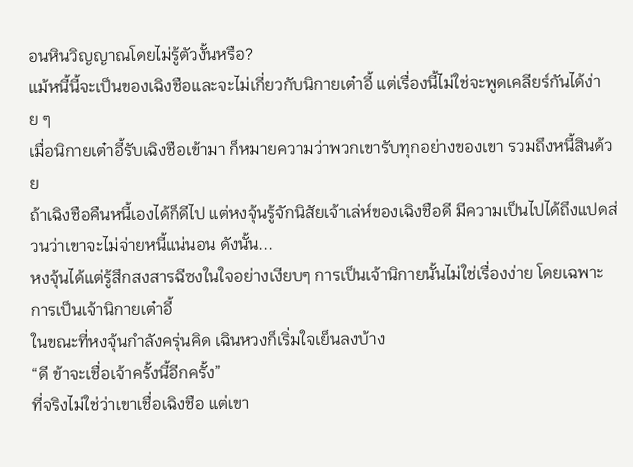อนหินวิญญาณโดยไม่รู้ตัวงั้นหรือ?
แม้หนี้นี้จะเป็นของเฉิงชือและจะไม่เกี่ยวกับนิกายเต๋าอี้ แต่เรื่องนี้ไม่ใช่จะพูดเคลียร์กันได้ง่าย ๆ
เมื่อนิกายเต๋าอี้รับเฉิงชือเข้ามา ก็หมายความว่าพวกเขารับทุกอย่างของเขา รวมถึงหนี้สินด้วย
ถ้าเฉิงชือคืนหนี้เองได้ก็ดีไป แต่หงจุ้นรู้จักนิสัยเจ้าเล่ห์ของเฉิงชือดี มีความเป็นไปได้ถึงแปดส่วนว่าเขาจะไม่จ่ายหนี้แน่นอน ดังนั้น...
หงจุ้นได้แต่รู้สึกสงสารฉีซงในใจอย่างเงียบๆ การเป็นเจ้านิกายนั้นไม่ใช่เรื่องง่าย โดยเฉพาะการเป็นเจ้านิกายเต๋าอี้
ในขณะที่หงจุ้นกำลังครุ่นคิด เฉินหวงก็เริ่มใจเย็นลงบ้าง
“ดี ข้าจะเชื่อเจ้าครั้งนี้อีกครั้ง”
ที่จริงไม่ใช่ว่าเขาเชื่อเฉิงชือ แต่เขา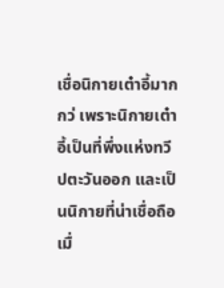เชื่อนิกายเต๋าอี้มากกว่ เพราะนิกายเต๋าอี้เป็นที่พึ่งแห่งทวีปตะวันออก และเป็นนิกายที่น่าเชื่อถือ
เมื่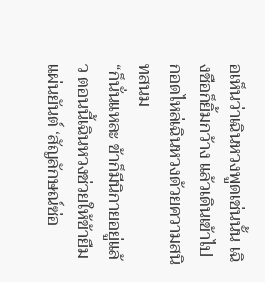อเห็นว่าเฉินหวงพูดเช่นนั้น เฉิงชือก็ยิ้มกว้าง แล้วเดินเข้าไปกอดไหล่เฉินหวงด้วยความสนิทสนม
“ก็นั่นแหละ ข้าก็มีนิกายอยู่แล้ว ตอนนี้เฉินหวงช่วยให้ข้ายืมแผ่นยันต์ ‘สัญลักษณ์ซ่อ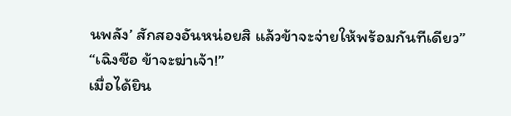นพลัง’ สักสองอันหน่อยสิ แล้วข้าจะจ่ายให้พร้อมกันทีเดียว”
“เฉิงชือ ข้าจะฆ่าเจ้า!”
เมื่อได้ยิน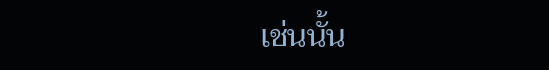เช่นนั้น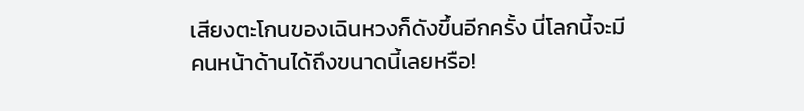เสียงตะโกนของเฉินหวงก็ดังขึ้นอีกครั้ง นี่โลกนี้จะมีคนหน้าด้านได้ถึงขนาดนี้เลยหรือ!